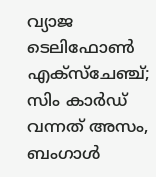വ്യാജ ടെലിഫോണ്‍ എക്‌സ്‌ചേഞ്ച്; സിം കാര്‍ഡ് വന്നത് അസം, ബംഗാള്‍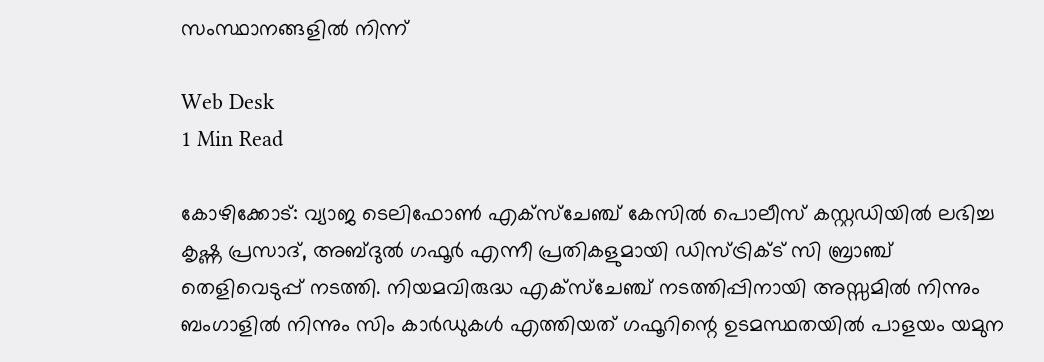സംസ്ഥാനങ്ങളില്‍ നിന്ന്

Web Desk
1 Min Read

കോഴിക്കോട്: വ്യാജ ടെലിഫോണ്‍ എക്‌സ്‌ചേഞ്ച് കേസില്‍ പൊലീസ് കസ്റ്റഡിയില്‍ ലഭിച്ച കൃഷ്ണ പ്രസാദ്, അബ്ദുല്‍ ഗഫൂര്‍ എന്നീ പ്രതികളുമായി ഡിസ്ട്രിക്ട് സി ബ്രാഞ്ച് തെളിവെടുപ്പ് നടത്തി. നിയമവിരുദ്ധ എക്‌സ്‌ചേഞ്ച് നടത്തിപ്പിനായി അസ്സമില്‍ നിന്നും ബംഗാളില്‍ നിന്നും സിം കാര്‍ഡുകള്‍ എത്തിയത് ഗഫൂറിന്റെ ഉടമസ്ഥതയില്‍ പാളയം യമുന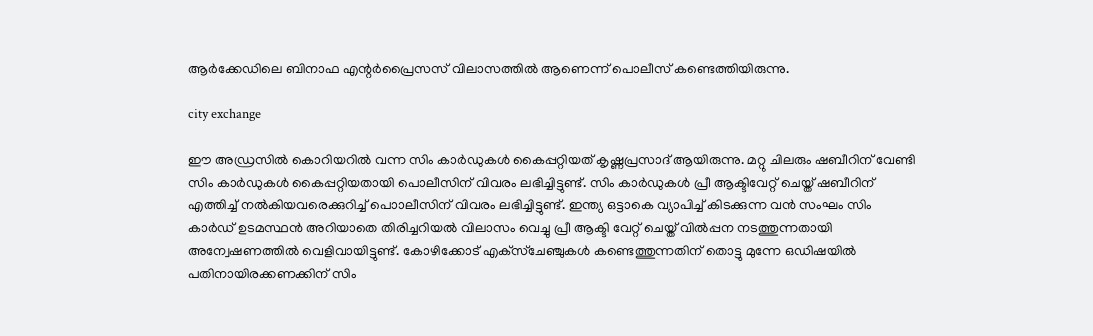ആര്‍ക്കേഡിലെ ബിനാഫ എന്റര്‍പ്രൈസസ് വിലാസത്തില്‍ ആണെന്ന് പൊലീസ് കണ്ടെത്തിയിരുന്നു.

city exchange

ഈ അഡ്രസില്‍ കൊറിയറില്‍ വന്ന സിം കാര്‍ഡുകള്‍ കൈപ്പറ്റിയത് കൃഷ്ണപ്രസാദ് ആയിരുന്നു. മറ്റു ചിലരും ഷബീറിന് വേണ്ടി സിം കാര്‍ഡുകള്‍ കൈപ്പറ്റിയതായി പൊലീസിന് വിവരം ലഭിച്ചിട്ടുണ്ട്. സിം കാര്‍ഡുകള്‍ പ്രീ ആക്ടിവേറ്റ് ചെയ്ത് ഷബീറിന് എത്തിച്ച് നല്‍കിയവരെക്കുറിച്ച് പൊാലീസിന് വിവരം ലഭിച്ചിട്ടുണ്ട്. ഇന്ത്യ ഒട്ടാകെ വ്യാപിച്ച് കിടക്കുന്ന വന്‍ സംഘം സിം കാര്‍ഡ് ഉടമസ്ഥന്‍ അറിയാതെ തിരിച്ചറിയല്‍ വിലാസം വെച്ചു പ്രീ ആക്ടി വേറ്റ് ചെയ്ത് വില്‍പ്പന നടത്തുന്നതായി അന്വേഷണത്തില്‍ വെളിവായിട്ടുണ്ട്. കോഴിക്കോട് എക്‌സ്‌ചേഞ്ചുകള്‍ കണ്ടെത്തുന്നതിന് തൊട്ടു മുന്നേ ഒഡിഷയില്‍ പതിനായിരക്കണക്കിന് സിം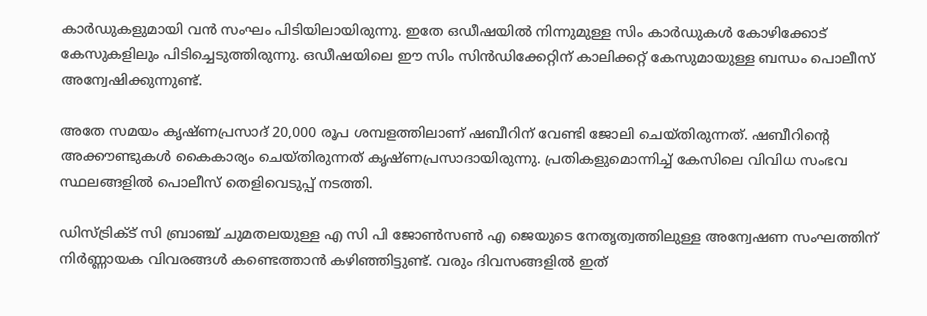കാര്‍ഡുകളുമായി വന്‍ സംഘം പിടിയിലായിരുന്നു. ഇതേ ഒഡീഷയില്‍ നിന്നുമുള്ള സിം കാര്‍ഡുകള്‍ കോഴിക്കോട് കേസുകളിലും പിടിച്ചെടുത്തിരുന്നു. ഒഡീഷയിലെ ഈ സിം സിന്‍ഡിക്കേറ്റിന് കാലിക്കറ്റ് കേസുമായുള്ള ബന്ധം പൊലീസ് അന്വേഷിക്കുന്നുണ്ട്.

അതേ സമയം കൃഷ്ണപ്രസാദ് 20,000 രൂപ ശമ്പളത്തിലാണ് ഷബീറിന് വേണ്ടി ജോലി ചെയ്തിരുന്നത്. ഷബീറിന്റെ അക്കൗണ്ടുകള്‍ കൈകാര്യം ചെയ്തിരുന്നത് കൃഷ്ണപ്രസാദായിരുന്നു. പ്രതികളുമൊന്നിച്ച് കേസിലെ വിവിധ സംഭവ സ്ഥലങ്ങളില്‍ പൊലീസ് തെളിവെടുപ്പ് നടത്തി.

ഡിസ്ട്രിക്ട് സി ബ്രാഞ്ച് ചുമതലയുള്ള എ സി പി ജോണ്‍സണ്‍ എ ജെയുടെ നേതൃത്വത്തിലുള്ള അന്വേഷണ സംഘത്തിന് നിര്‍ണ്ണായക വിവരങ്ങള്‍ കണ്ടെത്താന്‍ കഴിഞ്ഞിട്ടുണ്ട്. വരും ദിവസങ്ങളില്‍ ഇത്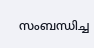സംബന്ധിച്ച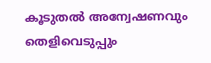കൂടുതല്‍ അന്വേഷണവും തെളിവെടുപ്പും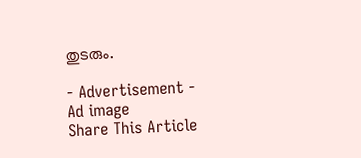തുടരും.

- Advertisement -
Ad image
Share This Article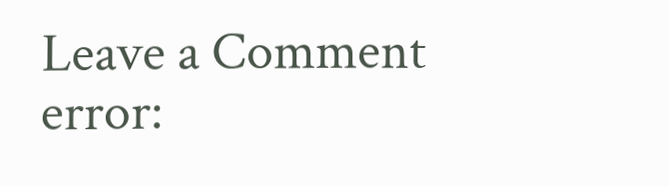Leave a Comment
error: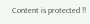Content is protected !!